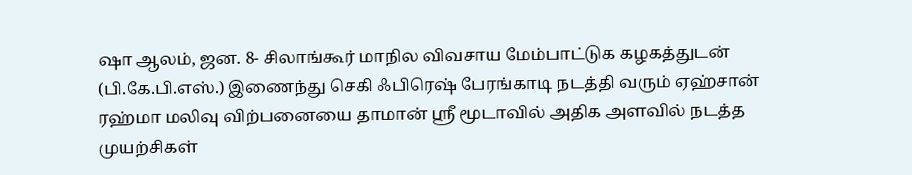ஷா ஆலம், ஜன. 8- சிலாங்கூர் மாநில விவசாய மேம்பாட்டுக கழகத்துடன் (பி.கே.பி.எஸ்.) இணைந்து செகி ஃபிரெஷ் பேரங்காடி நடத்தி வரும் ஏஹ்சான் ரஹ்மா மலிவு விற்பனையை தாமான் ஸ்ரீ மூடாவில் அதிக அளவில் நடத்த முயற்சிகள்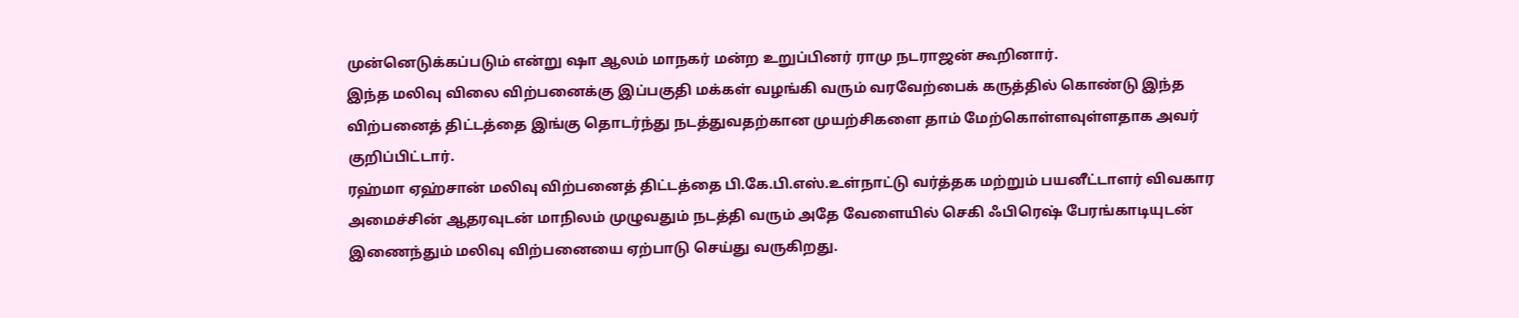முன்னெடுக்கப்படும் என்று ஷா ஆலம் மாநகர் மன்ற உறுப்பினர் ராமு நடராஜன் கூறினார்.
இந்த மலிவு விலை விற்பனைக்கு இப்பகுதி மக்கள் வழங்கி வரும் வரவேற்பைக் கருத்தில் கொண்டு இந்த விற்பனைத் திட்டத்தை இங்கு தொடர்ந்து நடத்துவதற்கான முயற்சிகளை தாம் மேற்கொள்ளவுள்ளதாக அவர் குறிப்பிட்டார்.
ரஹ்மா ஏஹ்சான் மலிவு விற்பனைத் திட்டத்தை பி.கே.பி.எஸ்.உள்நாட்டு வர்த்தக மற்றும் பயனீட்டாளர் விவகார அமைச்சின் ஆதரவுடன் மாநிலம் முழுவதும் நடத்தி வரும் அதே வேளையில் செகி ஃபிரெஷ் பேரங்காடியுடன் இணைந்தும் மலிவு விற்பனையை ஏற்பாடு செய்து வருகிறது.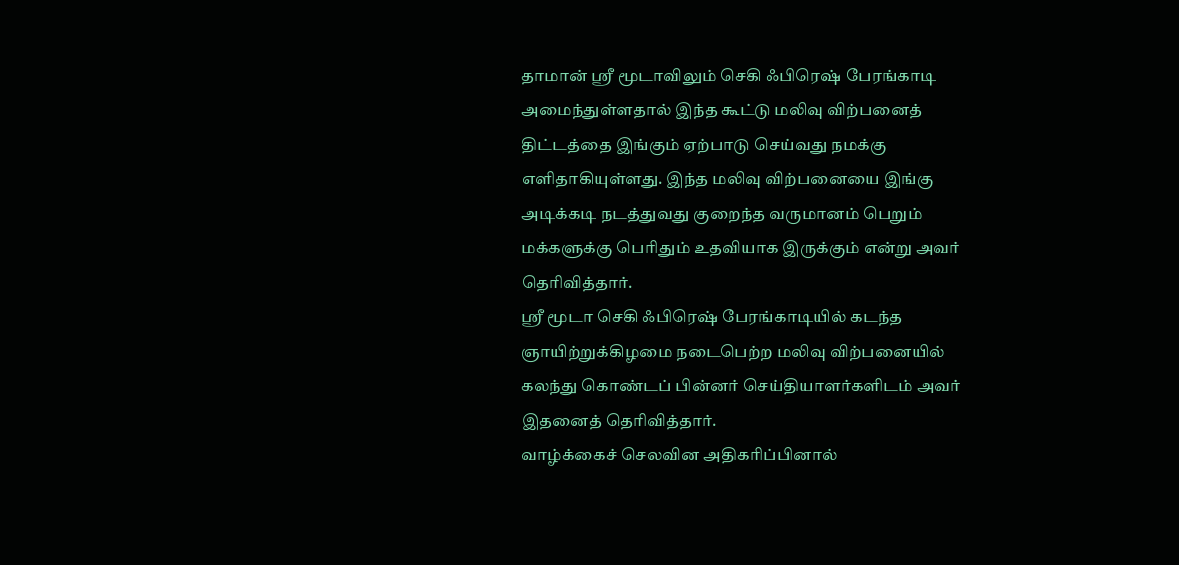தாமான் ஸ்ரீ மூடாவிலும் செகி ஃபிரெஷ் பேரங்காடி அமைந்துள்ளதால் இந்த கூட்டு மலிவு விற்பனைத் திட்டத்தை இங்கும் ஏற்பாடு செய்வது நமக்கு எளிதாகியுள்ளது. இந்த மலிவு விற்பனையை இங்கு அடிக்கடி நடத்துவது குறைந்த வருமானம் பெறும் மக்களுக்கு பெரிதும் உதவியாக இருக்கும் என்று அவர் தெரிவித்தார்.
ஸ்ரீ மூடா செகி ஃபிரெஷ் பேரங்காடியில் கடந்த ஞாயிற்றுக்கிழமை நடைபெற்ற மலிவு விற்பனையில் கலந்து கொண்டப் பின்னர் செய்தியாளர்களிடம் அவர் இதனைத் தெரிவித்தார்.
வாழ்க்கைச் செலவின அதிகரிப்பினால்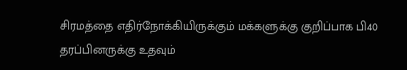சிரமத்தை எதிர்நோக்கியிருக்கும் மக்களுக்கு குறிப்பாக பி40 தரப்பினருக்கு உதவும்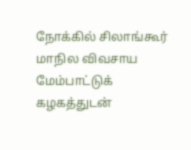நோக்கில் சிலாங்கூர் மாநில விவசாய மேம்பாட்டுக் கழகத்துடன்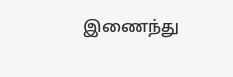இணைந்து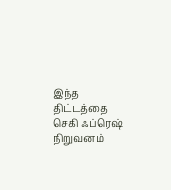இந்த திட்டத்தை செகி ஃப்ரெஷ் நிறுவனம்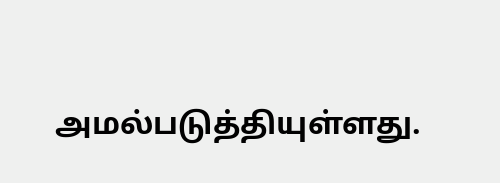அமல்படுத்தியுள்ளது.